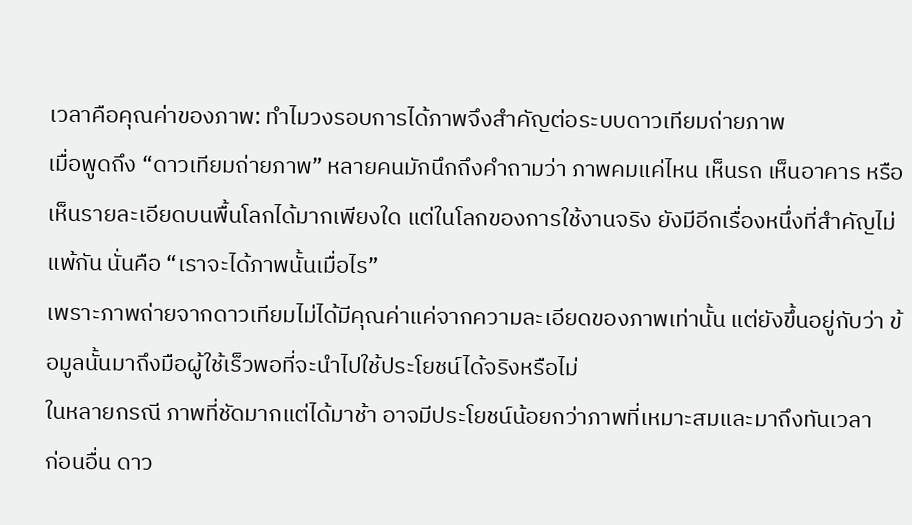เวลาคือคุณค่าของภาพ: ทำไมวงรอบการได้ภาพจึงสำคัญต่อระบบดาวเทียมถ่ายภาพ
เมื่อพูดถึง “ดาวเทียมถ่ายภาพ” หลายคนมักนึกถึงคำถามว่า ภาพคมแค่ไหน เห็นรถ เห็นอาคาร หรือเห็นรายละเอียดบนพื้นโลกได้มากเพียงใด แต่ในโลกของการใช้งานจริง ยังมีอีกเรื่องหนึ่งที่สำคัญไม่แพ้กัน นั่นคือ “เราจะได้ภาพนั้นเมื่อไร”
เพราะภาพถ่ายจากดาวเทียมไม่ได้มีคุณค่าแค่จากความละเอียดของภาพเท่านั้น แต่ยังขึ้นอยู่กับว่า ข้อมูลนั้นมาถึงมือผู้ใช้เร็วพอที่จะนำไปใช้ประโยชน์ได้จริงหรือไม่
ในหลายกรณี ภาพที่ชัดมากแต่ได้มาช้า อาจมีประโยชน์น้อยกว่าภาพที่เหมาะสมและมาถึงทันเวลา
ก่อนอื่น ดาว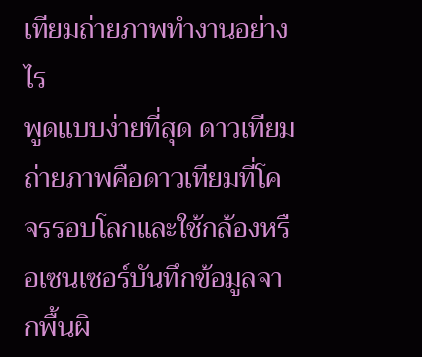เทียมถ่ายภาพทำงานอย่างไร
พูดแบบง่ายที่สุด ดาวเทียมถ่ายภาพคือดาวเทียมที่โคจรรอบโลกและใช้กล้องหรือเซนเซอร์บันทึกข้อมูลจากพื้นผิ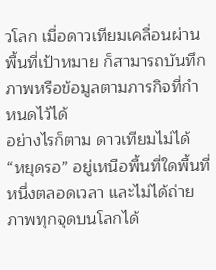วโลก เมื่อดาวเทียมเคลื่อนผ่านพื้นที่เป้าหมาย ก็สามารถบันทึกภาพหรือข้อมูลตามภารกิจที่กำหนดไว้ได้
อย่างไรก็ตาม ดาวเทียมไม่ได้ “หยุดรอ” อยู่เหนือพื้นที่ใดพื้นที่หนึ่งตลอดเวลา และไม่ได้ถ่ายภาพทุกจุดบนโลกได้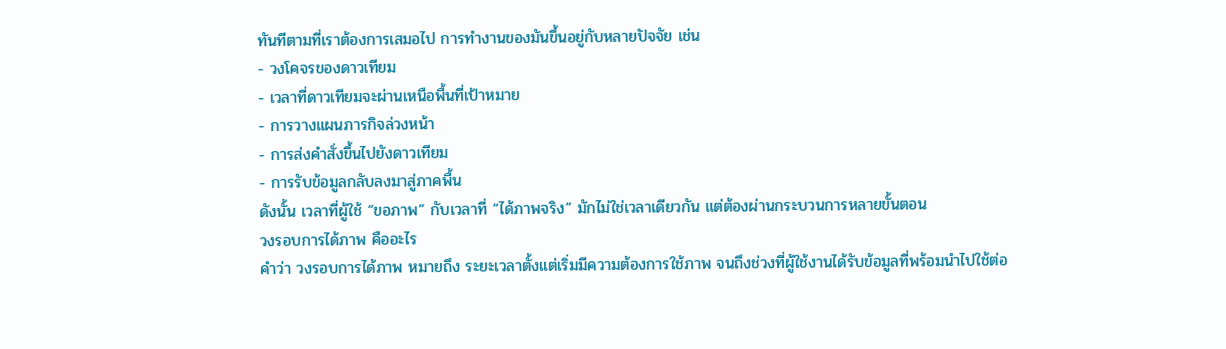ทันทีตามที่เราต้องการเสมอไป การทำงานของมันขึ้นอยู่กับหลายปัจจัย เช่น
- วงโคจรของดาวเทียม
- เวลาที่ดาวเทียมจะผ่านเหนือพื้นที่เป้าหมาย
- การวางแผนภารกิจล่วงหน้า
- การส่งคำสั่งขึ้นไปยังดาวเทียม
- การรับข้อมูลกลับลงมาสู่ภาคพื้น
ดังนั้น เวลาที่ผู้ใช้ “ขอภาพ” กับเวลาที่ “ได้ภาพจริง” มักไม่ใช่เวลาเดียวกัน แต่ต้องผ่านกระบวนการหลายขั้นตอน
วงรอบการได้ภาพ คืออะไร
คำว่า วงรอบการได้ภาพ หมายถึง ระยะเวลาตั้งแต่เริ่มมีความต้องการใช้ภาพ จนถึงช่วงที่ผู้ใช้งานได้รับข้อมูลที่พร้อมนำไปใช้ต่อ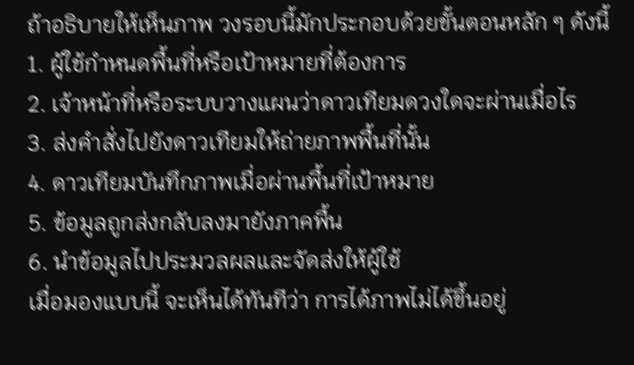ถ้าอธิบายให้เห็นภาพ วงรอบนี้มักประกอบด้วยขั้นตอนหลัก ๆ ดังนี้
1. ผู้ใช้กำหนดพื้นที่หรือเป้าหมายที่ต้องการ
2. เจ้าหน้าที่หรือระบบวางแผนว่าดาวเทียมดวงใดจะผ่านเมื่อไร
3. ส่งคำสั่งไปยังดาวเทียมให้ถ่ายภาพพื้นที่นั้น
4. ดาวเทียมบันทึกภาพเมื่อผ่านพื้นที่เป้าหมาย
5. ข้อมูลถูกส่งกลับลงมายังภาคพื้น
6. นำข้อมูลไปประมวลผลและจัดส่งให้ผู้ใช้
เมื่อมองแบบนี้ จะเห็นได้ทันทีว่า การได้ภาพไม่ได้ขึ้นอยู่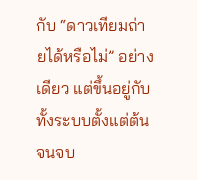กับ “ดาวเทียมถ่ายได้หรือไม่” อย่างเดียว แต่ขึ้นอยู่กับทั้งระบบตั้งแต่ต้นจนจบ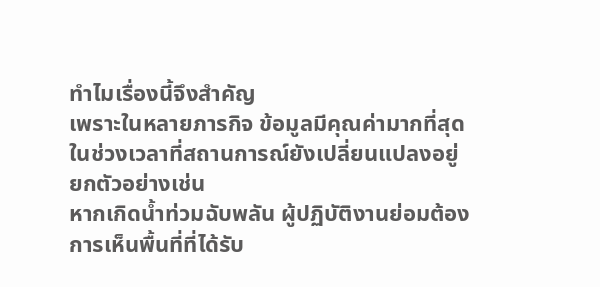ทำไมเรื่องนี้จึงสำคัญ
เพราะในหลายภารกิจ ข้อมูลมีคุณค่ามากที่สุดในช่วงเวลาที่สถานการณ์ยังเปลี่ยนแปลงอยู่
ยกตัวอย่างเช่น
หากเกิดน้ำท่วมฉับพลัน ผู้ปฏิบัติงานย่อมต้องการเห็นพื้นที่ที่ได้รับ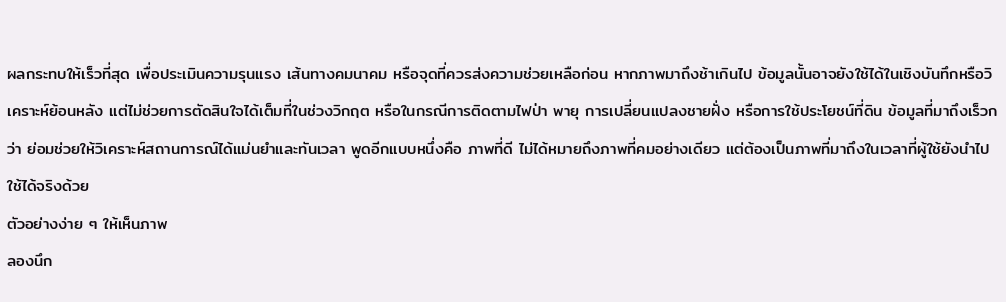ผลกระทบให้เร็วที่สุด เพื่อประเมินความรุนแรง เส้นทางคมนาคม หรือจุดที่ควรส่งความช่วยเหลือก่อน หากภาพมาถึงช้าเกินไป ข้อมูลนั้นอาจยังใช้ได้ในเชิงบันทึกหรือวิเคราะห์ย้อนหลัง แต่ไม่ช่วยการตัดสินใจได้เต็มที่ในช่วงวิกฤต หรือในกรณีการติดตามไฟป่า พายุ การเปลี่ยนแปลงชายฝั่ง หรือการใช้ประโยชน์ที่ดิน ข้อมูลที่มาถึงเร็วกว่า ย่อมช่วยให้วิเคราะห์สถานการณ์ได้แม่นยำและทันเวลา พูดอีกแบบหนึ่งคือ ภาพที่ดี ไม่ได้หมายถึงภาพที่คมอย่างเดียว แต่ต้องเป็นภาพที่มาถึงในเวลาที่ผู้ใช้ยังนำไปใช้ได้จริงด้วย
ตัวอย่างง่าย ๆ ให้เห็นภาพ
ลองนึก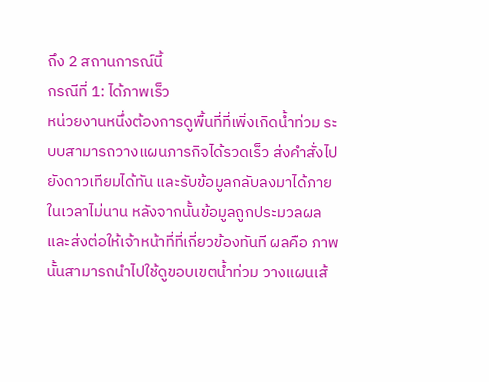ถึง 2 สถานการณ์นี้
กรณีที่ 1: ได้ภาพเร็ว
หน่วยงานหนึ่งต้องการดูพื้นที่ที่เพิ่งเกิดน้ำท่วม ระบบสามารถวางแผนภารกิจได้รวดเร็ว ส่งคำสั่งไปยังดาวเทียมได้ทัน และรับข้อมูลกลับลงมาได้ภายในเวลาไม่นาน หลังจากนั้นข้อมูลถูกประมวลผลและส่งต่อให้เจ้าหน้าที่ที่เกี่ยวข้องทันที ผลคือ ภาพนั้นสามารถนำไปใช้ดูขอบเขตน้ำท่วม วางแผนเส้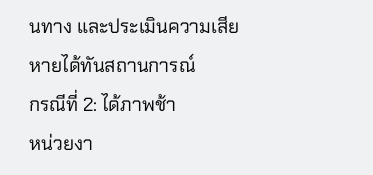นทาง และประเมินความเสียหายได้ทันสถานการณ์
กรณีที่ 2: ได้ภาพช้า
หน่วยงา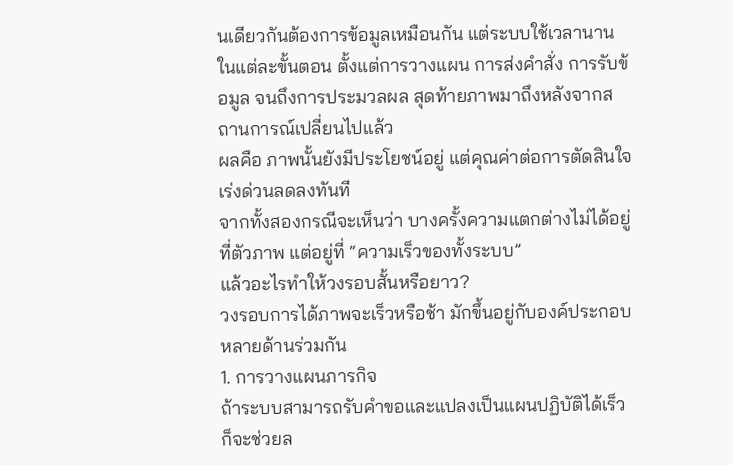นเดียวกันต้องการข้อมูลเหมือนกัน แต่ระบบใช้เวลานานในแต่ละขั้นตอน ตั้งแต่การวางแผน การส่งคำสั่ง การรับข้อมูล จนถึงการประมวลผล สุดท้ายภาพมาถึงหลังจากสถานการณ์เปลี่ยนไปแล้ว
ผลคือ ภาพนั้นยังมีประโยชน์อยู่ แต่คุณค่าต่อการตัดสินใจเร่งด่วนลดลงทันที
จากทั้งสองกรณีจะเห็นว่า บางครั้งความแตกต่างไม่ได้อยู่ที่ตัวภาพ แต่อยู่ที่ “ความเร็วของทั้งระบบ”
แล้วอะไรทำให้วงรอบสั้นหรือยาว?
วงรอบการได้ภาพจะเร็วหรือช้า มักขึ้นอยู่กับองค์ประกอบหลายด้านร่วมกัน
1. การวางแผนภารกิจ
ถ้าระบบสามารถรับคำขอและแปลงเป็นแผนปฏิบัติได้เร็ว ก็จะช่วยล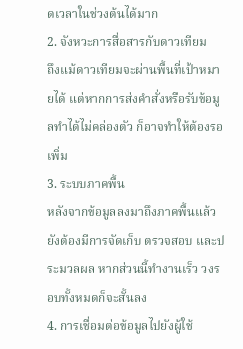ดเวลาในช่วงต้นได้มาก
2. จังหวะการสื่อสารกับดาวเทียม
ถึงแม้ดาวเทียมจะผ่านพื้นที่เป้าหมายได้ แต่หากการส่งคำสั่งหรือรับข้อมูลทำได้ไม่คล่องตัว ก็อาจทำให้ต้องรอเพิ่ม
3. ระบบภาคพื้น
หลังจากข้อมูลลงมาถึงภาคพื้นแล้ว ยังต้องมีการจัดเก็บ ตรวจสอบ และประมวลผล หากส่วนนี้ทำงานเร็ว วงรอบทั้งหมดก็จะสั้นลง
4. การเชื่อมต่อข้อมูลไปยังผู้ใช้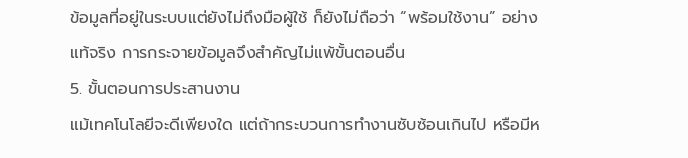ข้อมูลที่อยู่ในระบบแต่ยังไม่ถึงมือผู้ใช้ ก็ยังไม่ถือว่า “พร้อมใช้งาน” อย่างแท้จริง การกระจายข้อมูลจึงสำคัญไม่แพ้ขั้นตอนอื่น
5. ขั้นตอนการประสานงาน
แม้เทคโนโลยีจะดีเพียงใด แต่ถ้ากระบวนการทำงานซับซ้อนเกินไป หรือมีห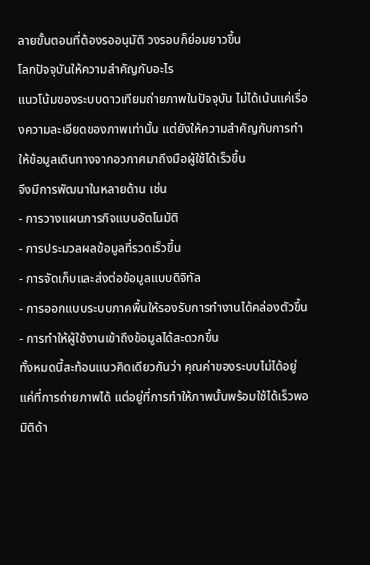ลายขั้นตอนที่ต้องรออนุมัติ วงรอบก็ย่อมยาวขึ้น
โลกปัจจุบันให้ความสำคัญกับอะไร
แนวโน้มของระบบดาวเทียมถ่ายภาพในปัจจุบัน ไม่ได้เน้นแค่เรื่องความละเอียดของภาพเท่านั้น แต่ยังให้ความสำคัญกับการทำให้ข้อมูลเดินทางจากอวกาศมาถึงมือผู้ใช้ได้เร็วขึ้น
จึงมีการพัฒนาในหลายด้าน เช่น
- การวางแผนภารกิจแบบอัตโนมัติ
- การประมวลผลข้อมูลที่รวดเร็วขึ้น
- การจัดเก็บและส่งต่อข้อมูลแบบดิจิทัล
- การออกแบบระบบภาคพื้นให้รองรับการทำงานได้คล่องตัวขึ้น
- การทำให้ผู้ใช้งานเข้าถึงข้อมูลได้สะดวกขึ้น
ทั้งหมดนี้สะท้อนแนวคิดเดียวกันว่า คุณค่าของระบบไม่ได้อยู่แค่ที่การถ่ายภาพได้ แต่อยู่ที่การทำให้ภาพนั้นพร้อมใช้ได้เร็วพอ
มิติด้า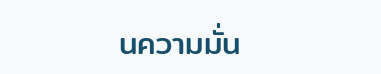นความมั่น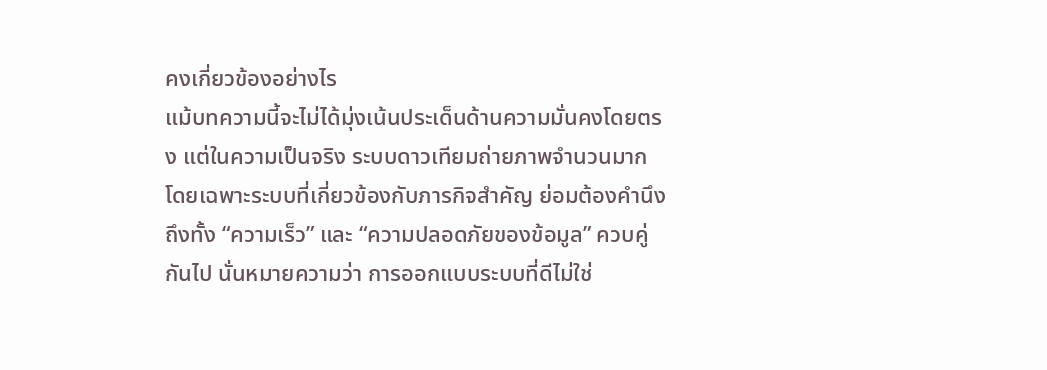คงเกี่ยวข้องอย่างไร
แม้บทความนี้จะไม่ได้มุ่งเน้นประเด็นด้านความมั่นคงโดยตรง แต่ในความเป็นจริง ระบบดาวเทียมถ่ายภาพจำนวนมาก โดยเฉพาะระบบที่เกี่ยวข้องกับภารกิจสำคัญ ย่อมต้องคำนึงถึงทั้ง “ความเร็ว” และ “ความปลอดภัยของข้อมูล” ควบคู่กันไป นั่นหมายความว่า การออกแบบระบบที่ดีไม่ใช่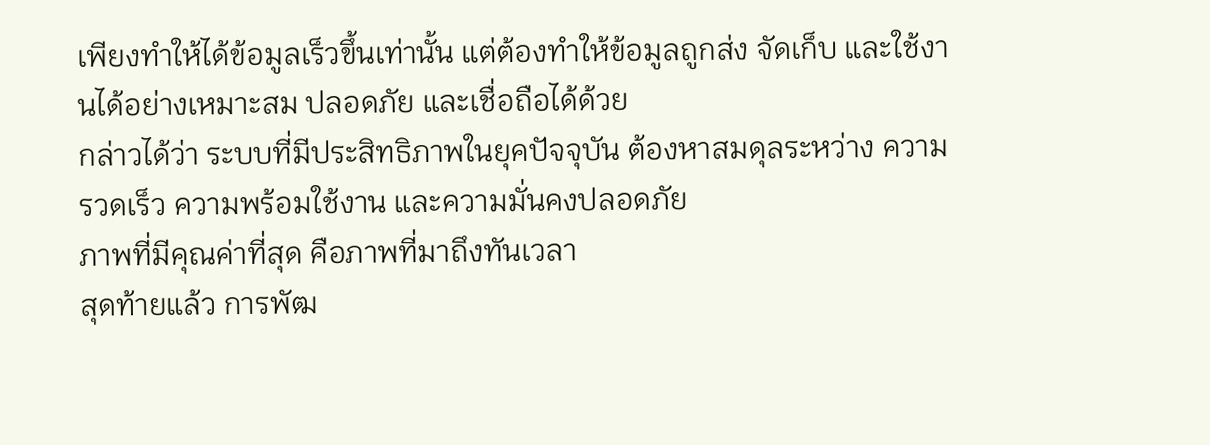เพียงทำให้ได้ข้อมูลเร็วขึ้นเท่านั้น แต่ต้องทำให้ข้อมูลถูกส่ง จัดเก็บ และใช้งานได้อย่างเหมาะสม ปลอดภัย และเชื่อถือได้ด้วย
กล่าวได้ว่า ระบบที่มีประสิทธิภาพในยุคปัจจุบัน ต้องหาสมดุลระหว่าง ความรวดเร็ว ความพร้อมใช้งาน และความมั่นคงปลอดภัย
ภาพที่มีคุณค่าที่สุด คือภาพที่มาถึงทันเวลา
สุดท้ายแล้ว การพัฒ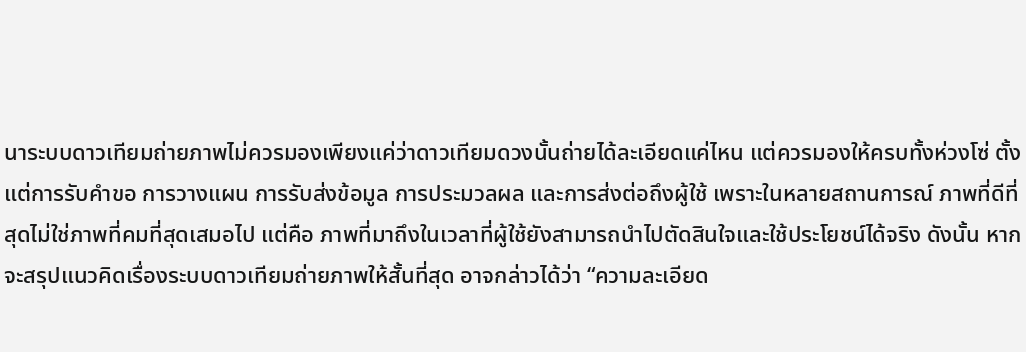นาระบบดาวเทียมถ่ายภาพไม่ควรมองเพียงแค่ว่าดาวเทียมดวงนั้นถ่ายได้ละเอียดแค่ไหน แต่ควรมองให้ครบทั้งห่วงโซ่ ตั้งแต่การรับคำขอ การวางแผน การรับส่งข้อมูล การประมวลผล และการส่งต่อถึงผู้ใช้ เพราะในหลายสถานการณ์ ภาพที่ดีที่สุดไม่ใช่ภาพที่คมที่สุดเสมอไป แต่คือ ภาพที่มาถึงในเวลาที่ผู้ใช้ยังสามารถนำไปตัดสินใจและใช้ประโยชน์ได้จริง ดังนั้น หากจะสรุปแนวคิดเรื่องระบบดาวเทียมถ่ายภาพให้สั้นที่สุด อาจกล่าวได้ว่า “ความละเอียด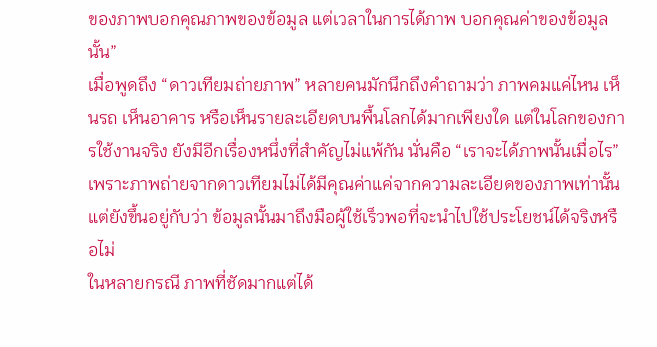ของภาพบอกคุณภาพของข้อมูล แต่เวลาในการได้ภาพ บอกคุณค่าของข้อมูลนั้น”
เมื่อพูดถึง “ดาวเทียมถ่ายภาพ” หลายคนมักนึกถึงคำถามว่า ภาพคมแค่ไหน เห็นรถ เห็นอาคาร หรือเห็นรายละเอียดบนพื้นโลกได้มากเพียงใด แต่ในโลกของการใช้งานจริง ยังมีอีกเรื่องหนึ่งที่สำคัญไม่แพ้กัน นั่นคือ “เราจะได้ภาพนั้นเมื่อไร”
เพราะภาพถ่ายจากดาวเทียมไม่ได้มีคุณค่าแค่จากความละเอียดของภาพเท่านั้น แต่ยังขึ้นอยู่กับว่า ข้อมูลนั้นมาถึงมือผู้ใช้เร็วพอที่จะนำไปใช้ประโยชน์ได้จริงหรือไม่
ในหลายกรณี ภาพที่ชัดมากแต่ได้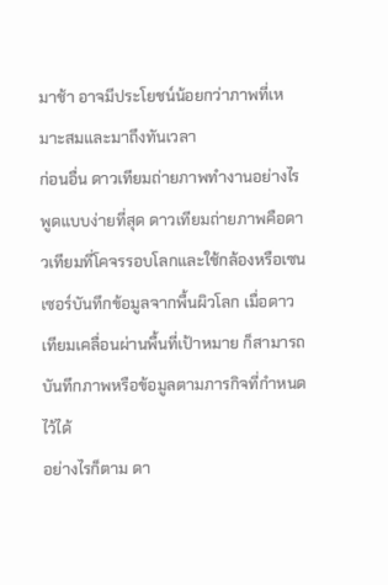มาช้า อาจมีประโยชน์น้อยกว่าภาพที่เหมาะสมและมาถึงทันเวลา
ก่อนอื่น ดาวเทียมถ่ายภาพทำงานอย่างไร
พูดแบบง่ายที่สุด ดาวเทียมถ่ายภาพคือดาวเทียมที่โคจรรอบโลกและใช้กล้องหรือเซนเซอร์บันทึกข้อมูลจากพื้นผิวโลก เมื่อดาวเทียมเคลื่อนผ่านพื้นที่เป้าหมาย ก็สามารถบันทึกภาพหรือข้อมูลตามภารกิจที่กำหนดไว้ได้
อย่างไรก็ตาม ดา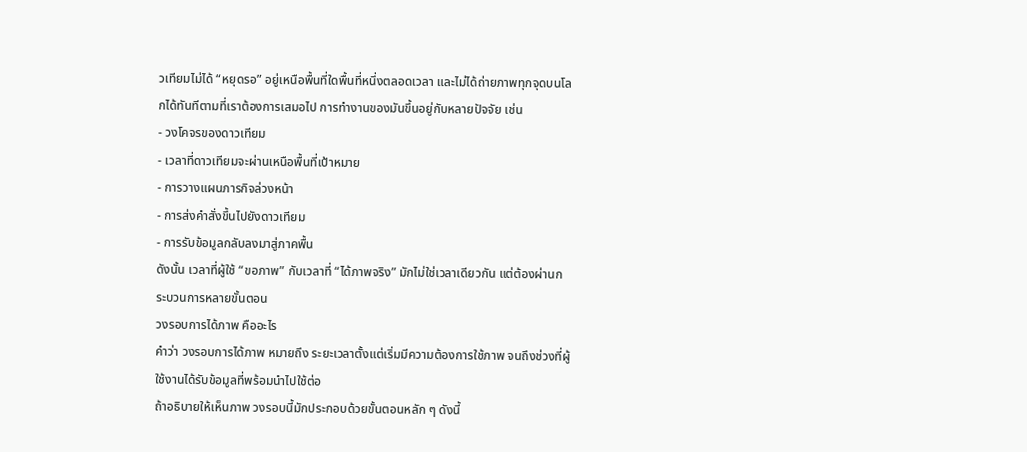วเทียมไม่ได้ “หยุดรอ” อยู่เหนือพื้นที่ใดพื้นที่หนึ่งตลอดเวลา และไม่ได้ถ่ายภาพทุกจุดบนโลกได้ทันทีตามที่เราต้องการเสมอไป การทำงานของมันขึ้นอยู่กับหลายปัจจัย เช่น
- วงโคจรของดาวเทียม
- เวลาที่ดาวเทียมจะผ่านเหนือพื้นที่เป้าหมาย
- การวางแผนภารกิจล่วงหน้า
- การส่งคำสั่งขึ้นไปยังดาวเทียม
- การรับข้อมูลกลับลงมาสู่ภาคพื้น
ดังนั้น เวลาที่ผู้ใช้ “ขอภาพ” กับเวลาที่ “ได้ภาพจริง” มักไม่ใช่เวลาเดียวกัน แต่ต้องผ่านกระบวนการหลายขั้นตอน
วงรอบการได้ภาพ คืออะไร
คำว่า วงรอบการได้ภาพ หมายถึง ระยะเวลาตั้งแต่เริ่มมีความต้องการใช้ภาพ จนถึงช่วงที่ผู้ใช้งานได้รับข้อมูลที่พร้อมนำไปใช้ต่อ
ถ้าอธิบายให้เห็นภาพ วงรอบนี้มักประกอบด้วยขั้นตอนหลัก ๆ ดังนี้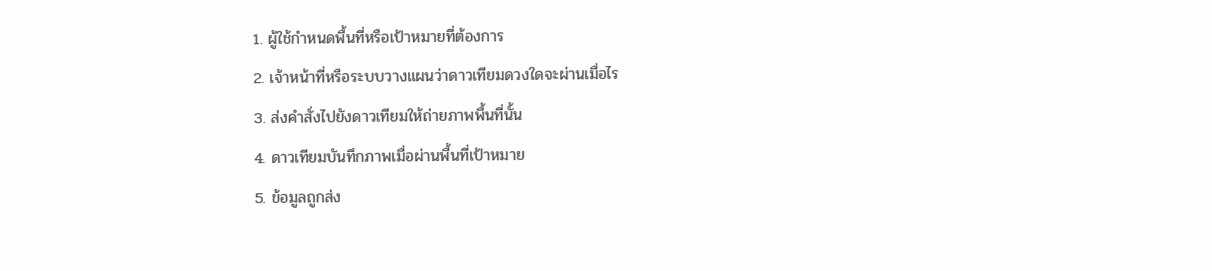1. ผู้ใช้กำหนดพื้นที่หรือเป้าหมายที่ต้องการ
2. เจ้าหน้าที่หรือระบบวางแผนว่าดาวเทียมดวงใดจะผ่านเมื่อไร
3. ส่งคำสั่งไปยังดาวเทียมให้ถ่ายภาพพื้นที่นั้น
4. ดาวเทียมบันทึกภาพเมื่อผ่านพื้นที่เป้าหมาย
5. ข้อมูลถูกส่ง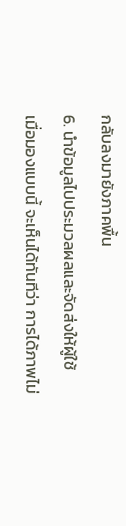กลับลงมายังภาคพื้น
6. นำข้อมูลไปประมวลผลและจัดส่งให้ผู้ใช้
เมื่อมองแบบนี้ จะเห็นได้ทันทีว่า การได้ภาพไม่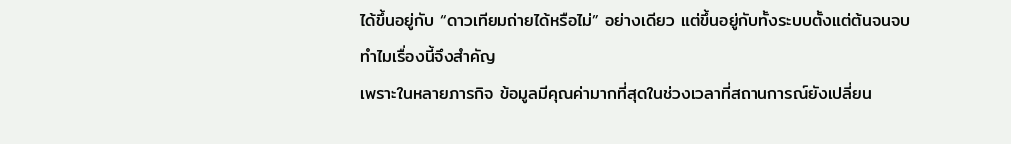ได้ขึ้นอยู่กับ “ดาวเทียมถ่ายได้หรือไม่” อย่างเดียว แต่ขึ้นอยู่กับทั้งระบบตั้งแต่ต้นจนจบ
ทำไมเรื่องนี้จึงสำคัญ
เพราะในหลายภารกิจ ข้อมูลมีคุณค่ามากที่สุดในช่วงเวลาที่สถานการณ์ยังเปลี่ยน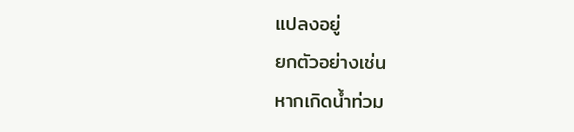แปลงอยู่
ยกตัวอย่างเช่น
หากเกิดน้ำท่วม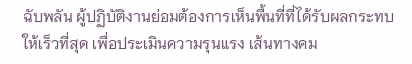ฉับพลัน ผู้ปฏิบัติงานย่อมต้องการเห็นพื้นที่ที่ได้รับผลกระทบให้เร็วที่สุด เพื่อประเมินความรุนแรง เส้นทางคม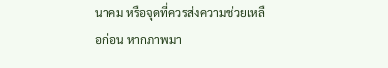นาคม หรือจุดที่ควรส่งความช่วยเหลือก่อน หากภาพมา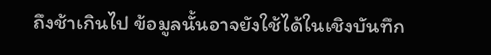ถึงช้าเกินไป ข้อมูลนั้นอาจยังใช้ได้ในเชิงบันทึก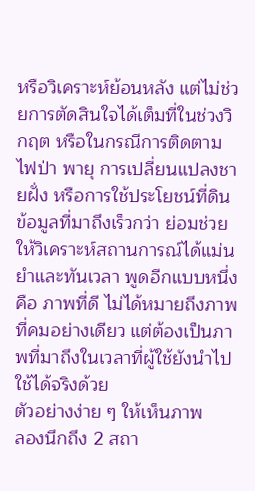หรือวิเคราะห์ย้อนหลัง แต่ไม่ช่วยการตัดสินใจได้เต็มที่ในช่วงวิกฤต หรือในกรณีการติดตามไฟป่า พายุ การเปลี่ยนแปลงชายฝั่ง หรือการใช้ประโยชน์ที่ดิน ข้อมูลที่มาถึงเร็วกว่า ย่อมช่วยให้วิเคราะห์สถานการณ์ได้แม่นยำและทันเวลา พูดอีกแบบหนึ่งคือ ภาพที่ดี ไม่ได้หมายถึงภาพที่คมอย่างเดียว แต่ต้องเป็นภาพที่มาถึงในเวลาที่ผู้ใช้ยังนำไปใช้ได้จริงด้วย
ตัวอย่างง่าย ๆ ให้เห็นภาพ
ลองนึกถึง 2 สถา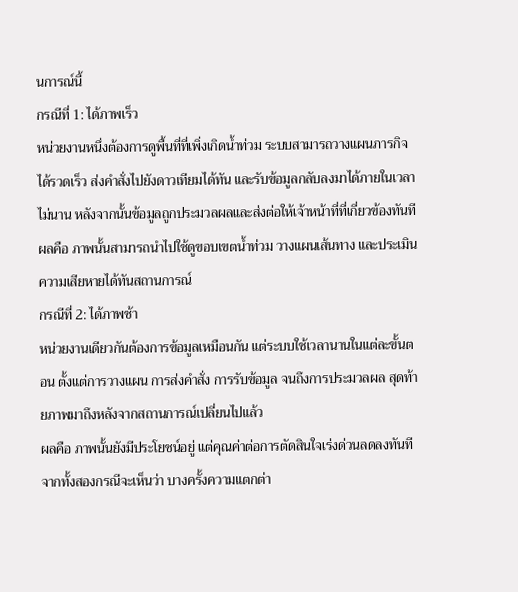นการณ์นี้
กรณีที่ 1: ได้ภาพเร็ว
หน่วยงานหนึ่งต้องการดูพื้นที่ที่เพิ่งเกิดน้ำท่วม ระบบสามารถวางแผนภารกิจได้รวดเร็ว ส่งคำสั่งไปยังดาวเทียมได้ทัน และรับข้อมูลกลับลงมาได้ภายในเวลาไม่นาน หลังจากนั้นข้อมูลถูกประมวลผลและส่งต่อให้เจ้าหน้าที่ที่เกี่ยวข้องทันที ผลคือ ภาพนั้นสามารถนำไปใช้ดูขอบเขตน้ำท่วม วางแผนเส้นทาง และประเมินความเสียหายได้ทันสถานการณ์
กรณีที่ 2: ได้ภาพช้า
หน่วยงานเดียวกันต้องการข้อมูลเหมือนกัน แต่ระบบใช้เวลานานในแต่ละขั้นตอน ตั้งแต่การวางแผน การส่งคำสั่ง การรับข้อมูล จนถึงการประมวลผล สุดท้ายภาพมาถึงหลังจากสถานการณ์เปลี่ยนไปแล้ว
ผลคือ ภาพนั้นยังมีประโยชน์อยู่ แต่คุณค่าต่อการตัดสินใจเร่งด่วนลดลงทันที
จากทั้งสองกรณีจะเห็นว่า บางครั้งความแตกต่า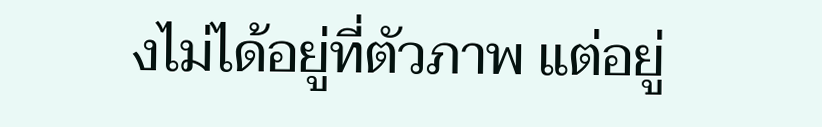งไม่ได้อยู่ที่ตัวภาพ แต่อยู่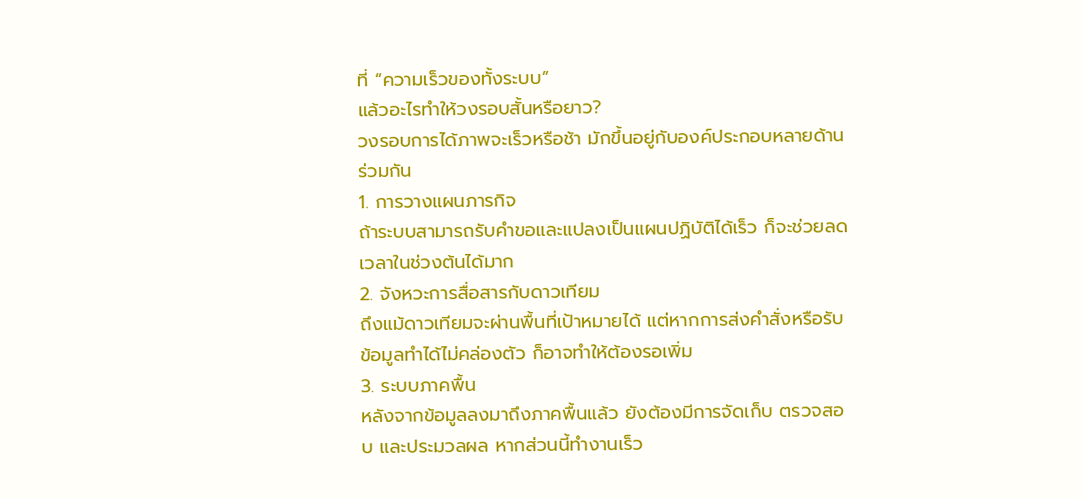ที่ “ความเร็วของทั้งระบบ”
แล้วอะไรทำให้วงรอบสั้นหรือยาว?
วงรอบการได้ภาพจะเร็วหรือช้า มักขึ้นอยู่กับองค์ประกอบหลายด้านร่วมกัน
1. การวางแผนภารกิจ
ถ้าระบบสามารถรับคำขอและแปลงเป็นแผนปฏิบัติได้เร็ว ก็จะช่วยลดเวลาในช่วงต้นได้มาก
2. จังหวะการสื่อสารกับดาวเทียม
ถึงแม้ดาวเทียมจะผ่านพื้นที่เป้าหมายได้ แต่หากการส่งคำสั่งหรือรับข้อมูลทำได้ไม่คล่องตัว ก็อาจทำให้ต้องรอเพิ่ม
3. ระบบภาคพื้น
หลังจากข้อมูลลงมาถึงภาคพื้นแล้ว ยังต้องมีการจัดเก็บ ตรวจสอบ และประมวลผล หากส่วนนี้ทำงานเร็ว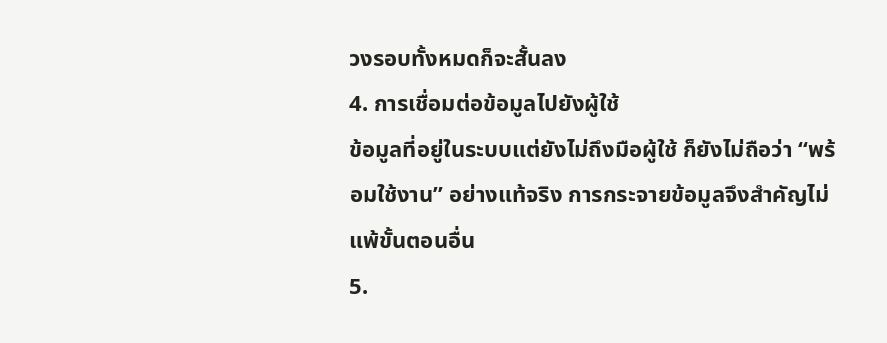วงรอบทั้งหมดก็จะสั้นลง
4. การเชื่อมต่อข้อมูลไปยังผู้ใช้
ข้อมูลที่อยู่ในระบบแต่ยังไม่ถึงมือผู้ใช้ ก็ยังไม่ถือว่า “พร้อมใช้งาน” อย่างแท้จริง การกระจายข้อมูลจึงสำคัญไม่แพ้ขั้นตอนอื่น
5.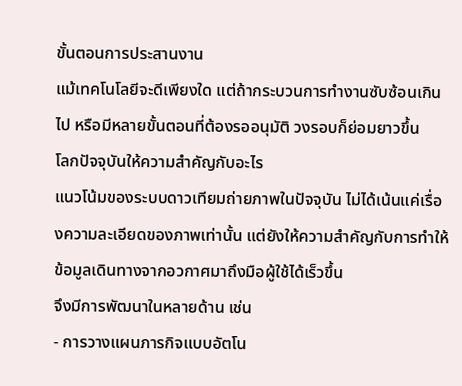ขั้นตอนการประสานงาน
แม้เทคโนโลยีจะดีเพียงใด แต่ถ้ากระบวนการทำงานซับซ้อนเกินไป หรือมีหลายขั้นตอนที่ต้องรออนุมัติ วงรอบก็ย่อมยาวขึ้น
โลกปัจจุบันให้ความสำคัญกับอะไร
แนวโน้มของระบบดาวเทียมถ่ายภาพในปัจจุบัน ไม่ได้เน้นแค่เรื่องความละเอียดของภาพเท่านั้น แต่ยังให้ความสำคัญกับการทำให้ข้อมูลเดินทางจากอวกาศมาถึงมือผู้ใช้ได้เร็วขึ้น
จึงมีการพัฒนาในหลายด้าน เช่น
- การวางแผนภารกิจแบบอัตโน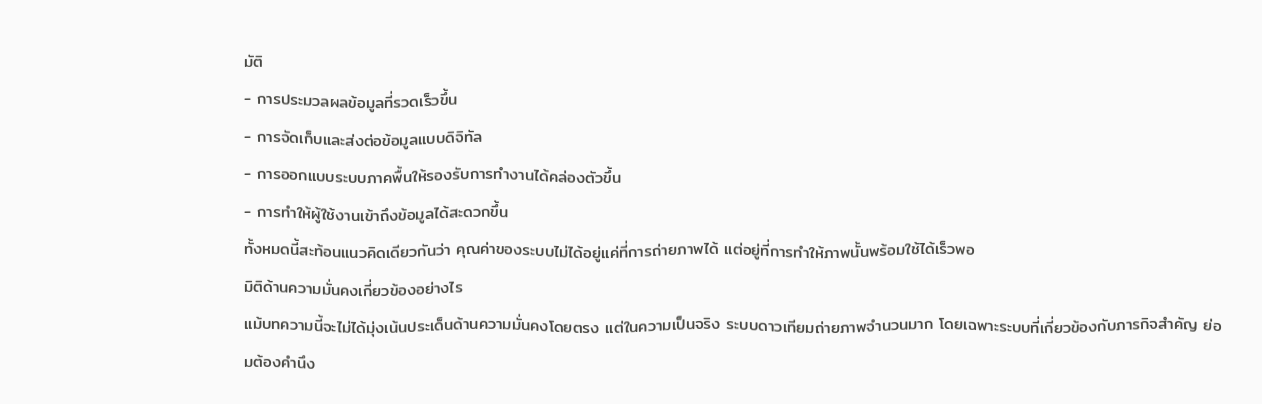มัติ
- การประมวลผลข้อมูลที่รวดเร็วขึ้น
- การจัดเก็บและส่งต่อข้อมูลแบบดิจิทัล
- การออกแบบระบบภาคพื้นให้รองรับการทำงานได้คล่องตัวขึ้น
- การทำให้ผู้ใช้งานเข้าถึงข้อมูลได้สะดวกขึ้น
ทั้งหมดนี้สะท้อนแนวคิดเดียวกันว่า คุณค่าของระบบไม่ได้อยู่แค่ที่การถ่ายภาพได้ แต่อยู่ที่การทำให้ภาพนั้นพร้อมใช้ได้เร็วพอ
มิติด้านความมั่นคงเกี่ยวข้องอย่างไร
แม้บทความนี้จะไม่ได้มุ่งเน้นประเด็นด้านความมั่นคงโดยตรง แต่ในความเป็นจริง ระบบดาวเทียมถ่ายภาพจำนวนมาก โดยเฉพาะระบบที่เกี่ยวข้องกับภารกิจสำคัญ ย่อมต้องคำนึง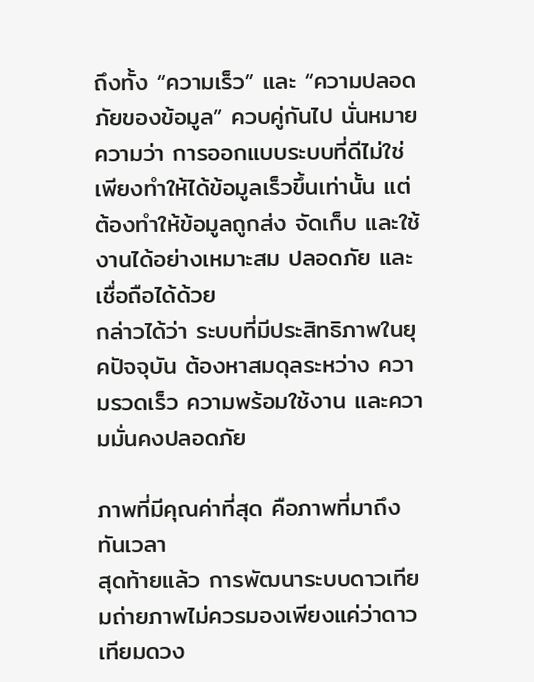ถึงทั้ง “ความเร็ว” และ “ความปลอดภัยของข้อมูล” ควบคู่กันไป นั่นหมายความว่า การออกแบบระบบที่ดีไม่ใช่เพียงทำให้ได้ข้อมูลเร็วขึ้นเท่านั้น แต่ต้องทำให้ข้อมูลถูกส่ง จัดเก็บ และใช้งานได้อย่างเหมาะสม ปลอดภัย และเชื่อถือได้ด้วย
กล่าวได้ว่า ระบบที่มีประสิทธิภาพในยุคปัจจุบัน ต้องหาสมดุลระหว่าง ความรวดเร็ว ความพร้อมใช้งาน และความมั่นคงปลอดภัย

ภาพที่มีคุณค่าที่สุด คือภาพที่มาถึงทันเวลา
สุดท้ายแล้ว การพัฒนาระบบดาวเทียมถ่ายภาพไม่ควรมองเพียงแค่ว่าดาวเทียมดวง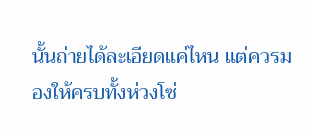นั้นถ่ายได้ละเอียดแค่ไหน แต่ควรมองให้ครบทั้งห่วงโซ่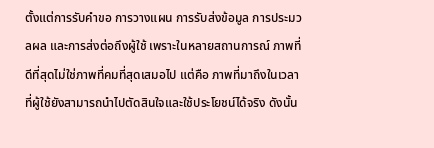ตั้งแต่การรับคำขอ การวางแผน การรับส่งข้อมูล การประมวลผล และการส่งต่อถึงผู้ใช้ เพราะในหลายสถานการณ์ ภาพที่ดีที่สุดไม่ใช่ภาพที่คมที่สุดเสมอไป แต่คือ ภาพที่มาถึงในเวลาที่ผู้ใช้ยังสามารถนำไปตัดสินใจและใช้ประโยชน์ได้จริง ดังนั้น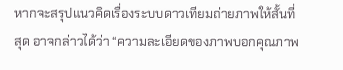หากจะสรุปแนวคิดเรื่องระบบดาวเทียมถ่ายภาพให้สั้นที่สุด อาจกล่าวได้ว่า “ความละเอียดของภาพบอกคุณภาพ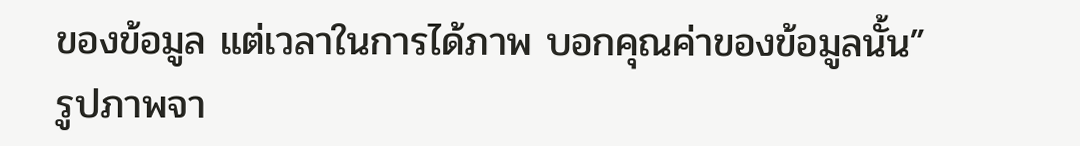ของข้อมูล แต่เวลาในการได้ภาพ บอกคุณค่าของข้อมูลนั้น”
รูปภาพจา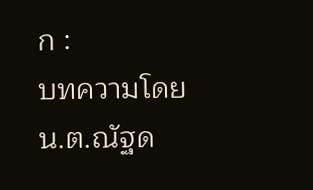ก :
บทความโดย
น.ต.ณัฐด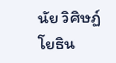นัย วิศิษฏ์โยธิน